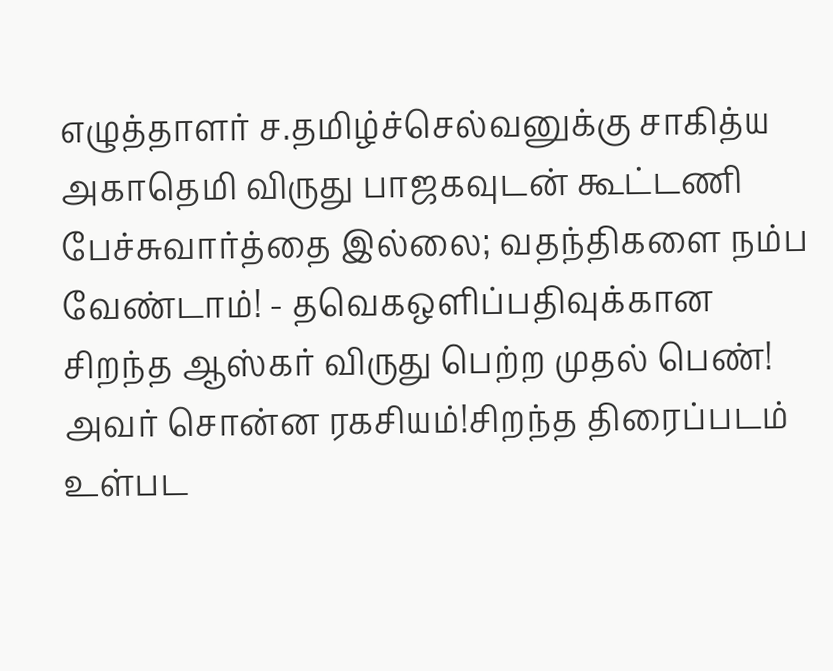எழுத்தாளர் ச.தமிழ்ச்செல்வனுக்கு சாகித்ய அகாதெமி விருது பாஜகவுடன் கூட்டணி பேச்சுவார்த்தை இல்லை; வதந்திகளை நம்ப வேண்டாம்! - தவெகஒளிப்பதிவுக்கான சிறந்த ஆஸ்கர் விருது பெற்ற முதல் பெண்! அவர் சொன்ன ரகசியம்!சிறந்த திரைப்படம் உள்பட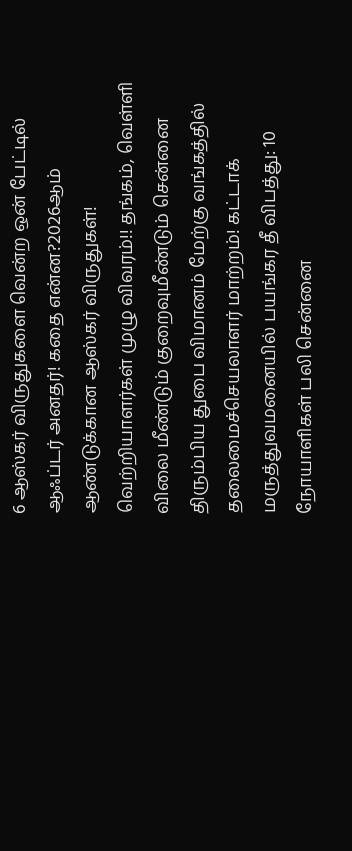6 ஆஸ்கர் விருதுகளை வென்ற ஒன் பேட்டில் ஆஃப்டர் அனதர்! கதை என்ன?2026ஆம் ஆண்டுக்கான ஆஸ்கர் விருதுகள்! வெற்றியாளர்கள் முழு விவரம்!! தங்கம், வெள்ளி விலை மீண்டும் குறைவுமீண்டும் சென்னை திரும்பிய துபை விமானம் மேற்கு வங்கத்தில் தலைமைச்செயலாளர் மாற்றம்! கட்டாக் மருத்துவமனையில் பயங்கர தீ விபத்து: 10 நோயாளிகள் பலி சென்னை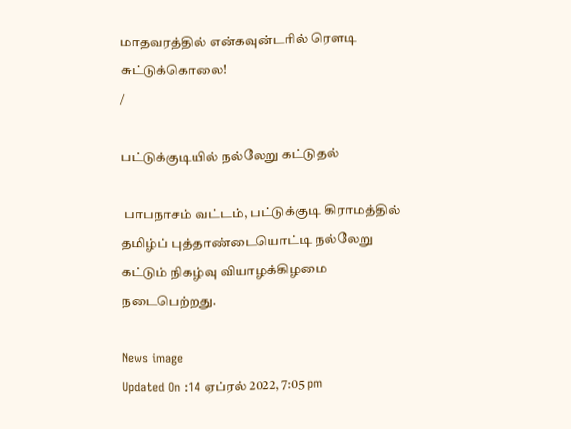மாதவரத்தில் என்கவுன்டரில் ரௌடி சுட்டுக்கொலை!
/

பட்டுக்குடியில் நல்லேறு கட்டுதல்

 பாபநாசம் வட்டம், பட்டுக்குடி கிராமத்தில் தமிழ்ப் புத்தாண்டையொட்டி நல்லேறு கட்டும் நிகழ்வு வியாழக்கிழமை நடைபெற்றது.

News image
Updated On :14 ஏப்ரல் 2022, 7:05 pm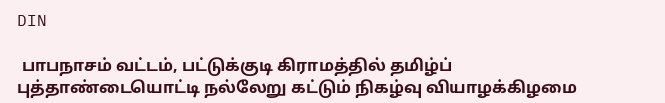DIN

 பாபநாசம் வட்டம், பட்டுக்குடி கிராமத்தில் தமிழ்ப் புத்தாண்டையொட்டி நல்லேறு கட்டும் நிகழ்வு வியாழக்கிழமை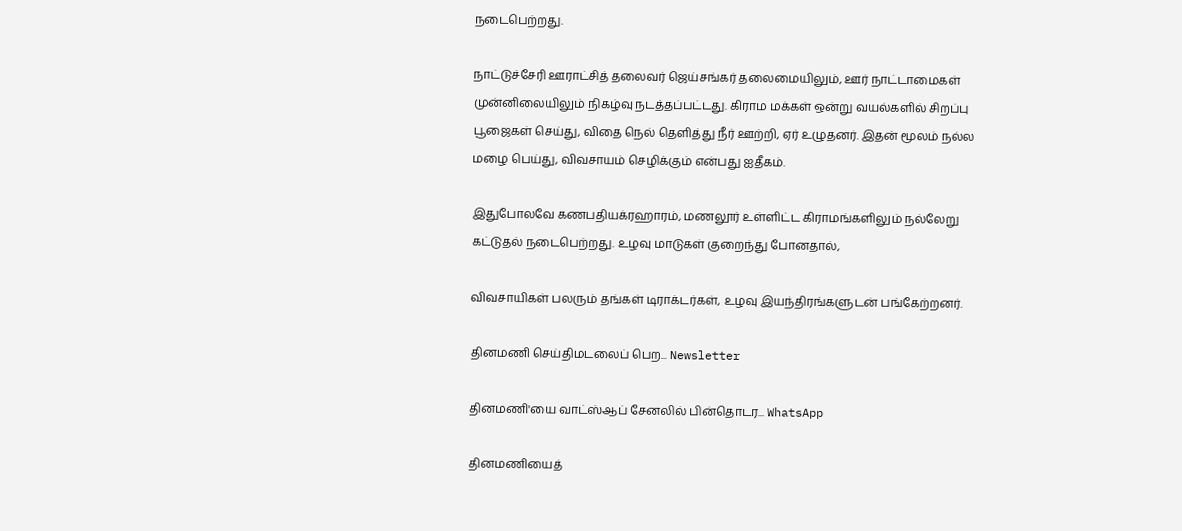நடைபெற்றது.

நாட்டுச்சேரி ஊராட்சித் தலைவர் ஜெய்சங்கர் தலைமையிலும், ஊர் நாட்டாமைகள் முன்னிலையிலும் நிகழ்வு நடத்தப்பட்டது. கிராம மக்கள் ஒன்று வயல்களில் சிறப்பு பூஜைகள் செய்து, விதை நெல் தெளித்து நீர் ஊற்றி, ஏர் உழுதனர். இதன் மூலம் நல்ல மழை பெய்து, விவசாயம் செழிக்கும் என்பது ஐதீகம்.

இதுபோலவே கணபதியக்ரஹாரம், மணலூர் உள்ளிட்ட கிராமங்களிலும் நல்லேறு கட்டுதல் நடைபெற்றது. உழவு மாடுகள் குறைந்து போனதால்,

விவசாயிகள் பலரும் தங்கள் டிராக்டர்கள், உழவு இயந்திரங்களுடன் பங்கேற்றனர்.

தினமணி செய்திமடலைப் பெற... Newsletter

தினமணி'யை வாட்ஸ்ஆப் சேனலில் பின்தொடர... WhatsApp

தினமணியைத்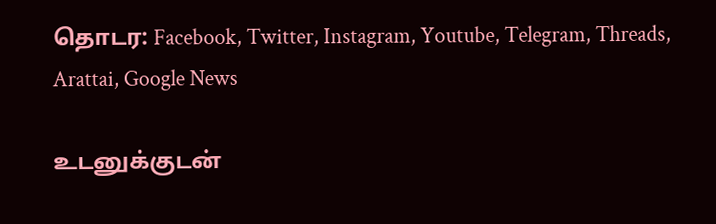தொடர: Facebook, Twitter, Instagram, Youtube, Telegram, Threads, Arattai, Google News

உடனுக்குடன்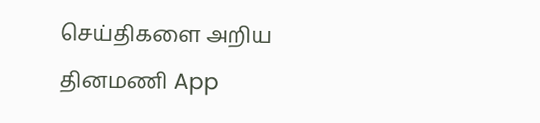செய்திகளை அறிய தினமணி App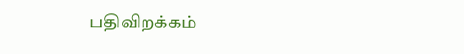பதிவிறக்கம்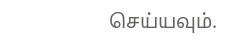செய்யவும்.